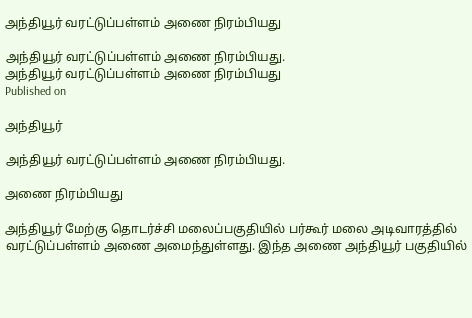அந்தியூர் வரட்டுப்பள்ளம் அணை நிரம்பியது

அந்தியூர் வரட்டுப்பள்ளம் அணை நிரம்பியது.
அந்தியூர் வரட்டுப்பள்ளம் அணை நிரம்பியது
Published on

அந்தியூர்

அந்தியூர் வரட்டுப்பள்ளம் அணை நிரம்பியது.

அணை நிரம்பியது

அந்தியூர் மேற்கு தொடர்ச்சி மலைப்பகுதியில் பர்கூர் மலை அடிவாரத்தில் வரட்டுப்பள்ளம் அணை அமைந்துள்ளது. இந்த அணை அந்தியூர் பகுதியில்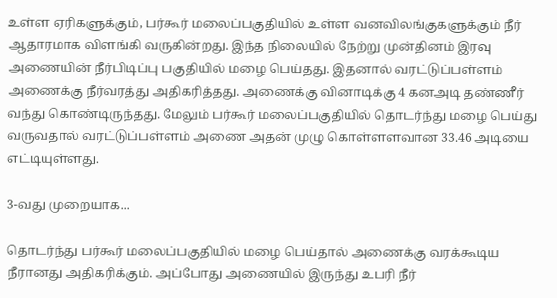உள்ள ஏரிகளுக்கும், பர்கூர் மலைப்பகுதியில் உள்ள வனவிலங்குகளுக்கும் நீர் ஆதாரமாக விளங்கி வருகின்றது. இந்த நிலையில் நேற்று முன்தினம் இரவு அணையின் நீர்பிடிப்பு பகுதியில் மழை பெய்தது. இதனால் வரட்டுப்பள்ளம் அணைக்கு நீர்வரத்து அதிகரித்தது. அணைக்கு வினாடிக்கு 4 கனஅடி தண்ணீர் வந்து கொண்டிருந்தது. மேலும் பர்கூர் மலைப்பகுதியில் தொடர்ந்து மழை பெய்து வருவதால் வரட்டுப்பள்ளம் அணை அதன் முழு கொள்ளளவான 33.46 அடியை எட்டியுள்ளது.

3-வது முறையாக...

தொடர்ந்து பர்கூர் மலைப்பகுதியில் மழை பெய்தால் அணைக்கு வரக்கூடிய நீரானது அதிகரிக்கும். அப்போது அணையில் இருந்து உபரி நீர்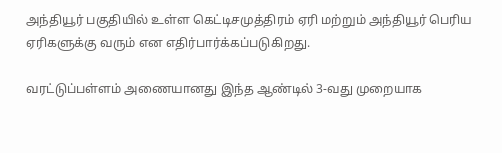அந்தியூர் பகுதியில் உள்ள கெட்டிசமுத்திரம் ஏரி மற்றும் அந்தியூர் பெரிய ஏரிகளுக்கு வரும் என எதிர்பார்க்கப்படுகிறது.

வரட்டுப்பள்ளம் அணையானது இந்த ஆண்டில் 3-வது முறையாக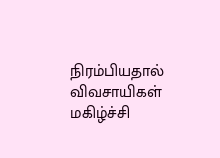நிரம்பியதால் விவசாயிகள் மகிழ்ச்சி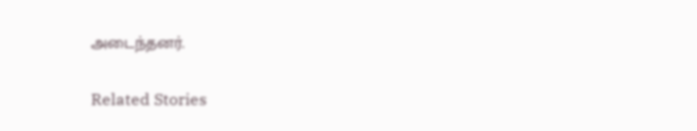அடைந்தனர்.

Related Stories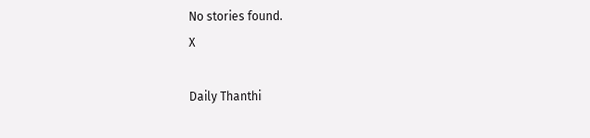No stories found.
X

Daily Thanthi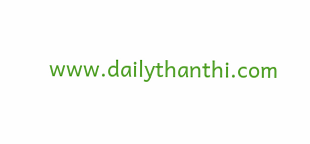www.dailythanthi.com